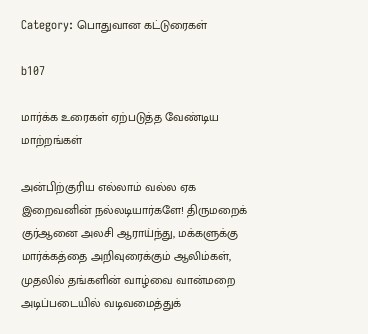Category: பொதுவான கட்டுரைகள்

b107

மார்க்க உரைகள் ஏற்படுத்த வேண்டிய மாற்றங்கள்

அன்பிற்குரிய எல்லாம் வல்ல ஏக இறைவனின் நல்லடியார்களே! திருமறைக் குர்ஆனை அலசி ஆராய்ந்து, மக்களுக்கு மார்க்கத்தை அறிவுரைக்கும் ஆலிம்கள், முதலில் தங்களின் வாழ்வை வான்மறை அடிப்படையில் வடிவமைத்துக்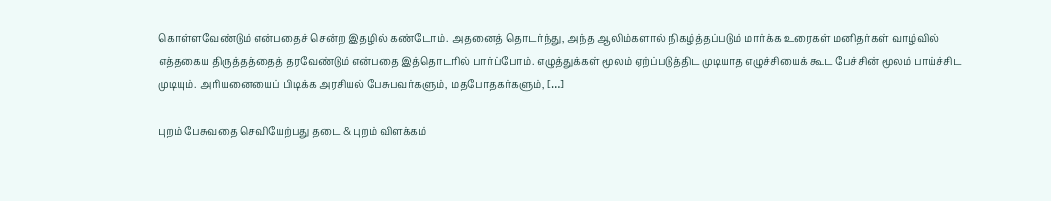கொள்ளவேண்டும் என்பதைச் சென்ற இதழில் கண்டோம். அதனைத் தொடர்ந்து, அந்த ஆலிம்களால் நிகழ்த்தப்படும் மார்க்க உரைகள் மனிதர்கள் வாழ்வில் எத்தகைய திருத்தத்தைத் தரவேண்டும் என்பதை இத்தொடரில் பார்ப்போம். எழுத்துக்கள் மூலம் ஏற்ப்படுத்திட முடியாத எழுச்சியைக் கூட பேச்சின் மூலம் பாய்ச்சிட முடியும். அரியனையைப் பிடிக்க அரசியல் பேசுபவர்களும், மதபோதகர்களும், […]

புறம் பேசுவதை செவியேற்பது தடை & புறம் விளக்கம்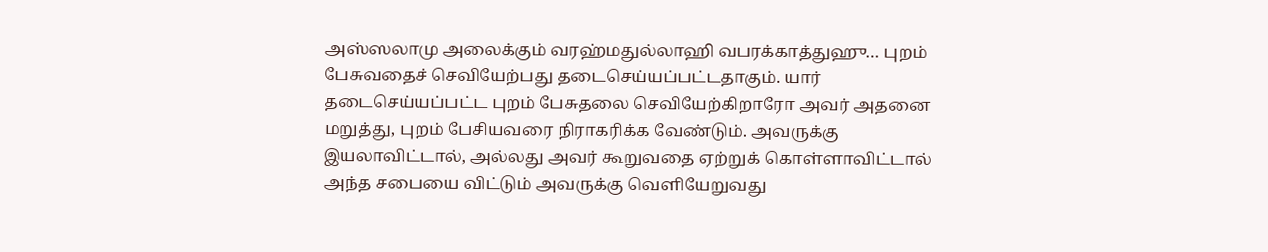அஸ்ஸலாமு அலைக்கும் வரஹ்மதுல்லாஹி வபரக்காத்துஹு… புறம் பேசுவதைச் செவியேற்பது தடைசெய்யப்பட்டதாகும். யார் தடைசெய்யப்பட்ட புறம் பேசுதலை செவியேற்கிறாரோ அவர் அதனை மறுத்து, புறம் பேசியவரை நிராகரிக்க வேண்டும். அவருக்கு இயலாவிட்டால், அல்லது அவர் கூறுவதை ஏற்றுக் கொள்ளாவிட்டால் அந்த சபையை விட்டும் அவருக்கு வெளியேறுவது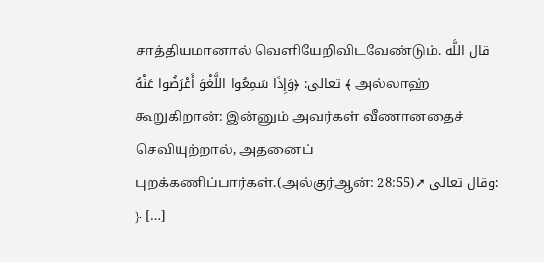சாத்தியமானால் வெளியேறிவிடவேண்டும். قال اللَّه تعالى: ﴿وَإِذَا سَمِعُوا اللَّغْوَ أَعْرَضُوا عَنْهُ ﴾ அல்லாஹ் கூறுகிறான்: இன்னும் அவர்கள் வீணானதைச் செவியுற்றால், அதனைப் புறக்கணிப்பார்கள்.(அல்குர்ஆன்: 28:55)➚ وقال تعالى: ﴿ […]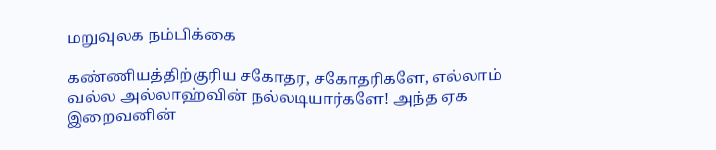மறுவுலக நம்பிக்கை

கண்ணியத்திற்குரிய சகோதர, சகோதரிகளே, எல்லாம் வல்ல அல்லாஹ்வின் நல்லடியார்களே! அந்த ஏக இறைவனின்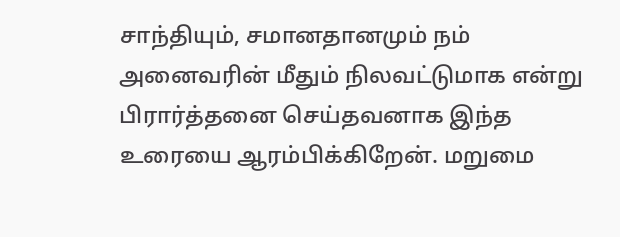சாந்தியும், சமானதானமும் நம் அனைவரின் மீதும் நிலவட்டுமாக என்று பிரார்த்தனை செய்தவனாக இந்த உரையை ஆரம்பிக்கிறேன். மறுமை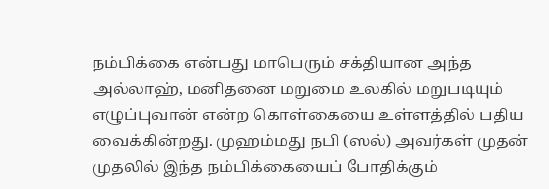நம்பிக்கை என்பது மாபெரும் சக்தியான அந்த அல்லாஹ், மனிதனை மறுமை உலகில் மறுபடியும் எழுப்புவான் என்ற கொள்கையை உள்ளத்தில் பதிய வைக்கின்றது. முஹம்மது நபி (ஸல்) அவர்கள் முதன் முதலில் இந்த நம்பிக்கையைப் போதிக்கும்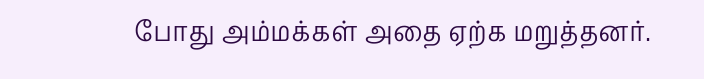போது அம்மக்கள் அதை ஏற்க மறுத்தனர்.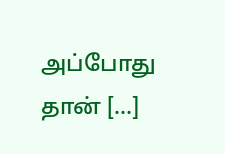அப்போது தான் […]